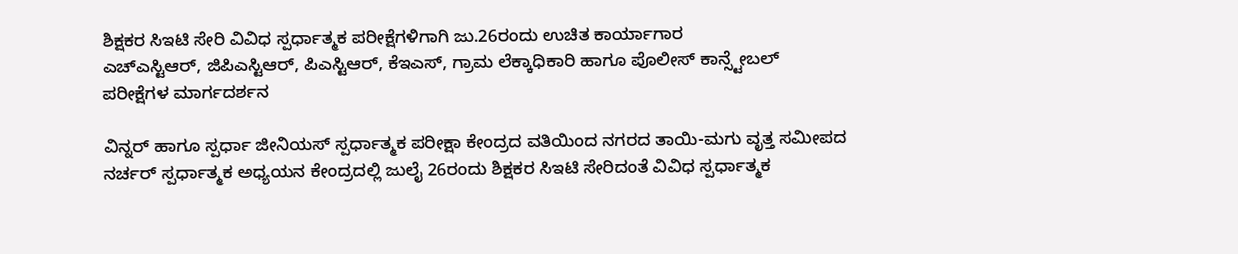ಶಿಕ್ಷಕರ ಸಿಇಟಿ ಸೇರಿ ವಿವಿಧ ಸ್ಪರ್ಧಾತ್ಮಕ ಪರೀಕ್ಷೆಗಳಿಗಾಗಿ ಜು.26ರಂದು ಉಚಿತ ಕಾರ್ಯಾಗಾರ
ಎಚ್ಎಸ್ಟಿಆರ್, ಜಿಪಿಎಸ್ಟಿಆರ್, ಪಿಎಸ್ಟಿಆರ್, ಕೆಇಎಸ್, ಗ್ರಾಮ ಲೆಕ್ಕಾಧಿಕಾರಿ ಹಾಗೂ ಪೊಲೀಸ್ ಕಾನ್ಸ್ಟೇಬಲ್ ಪರೀಕ್ಷೆಗಳ ಮಾರ್ಗದರ್ಶನ

ವಿನ್ನರ್ ಹಾಗೂ ಸ್ಪರ್ಧಾ ಜೀನಿಯಸ್ ಸ್ಪರ್ಧಾತ್ಮಕ ಪರೀಕ್ಷಾ ಕೇಂದ್ರದ ವತಿಯಿಂದ ನಗರದ ತಾಯಿ-ಮಗು ವೃತ್ತ ಸಮೀಪದ ನರ್ಚರ್ ಸ್ಪರ್ಧಾತ್ಮಕ ಅಧ್ಯಯನ ಕೇಂದ್ರದಲ್ಲಿ ಜುಲೈ 26ರಂದು ಶಿಕ್ಷಕರ ಸಿಇಟಿ ಸೇರಿದಂತೆ ವಿವಿಧ ಸ್ಪರ್ಧಾತ್ಮಕ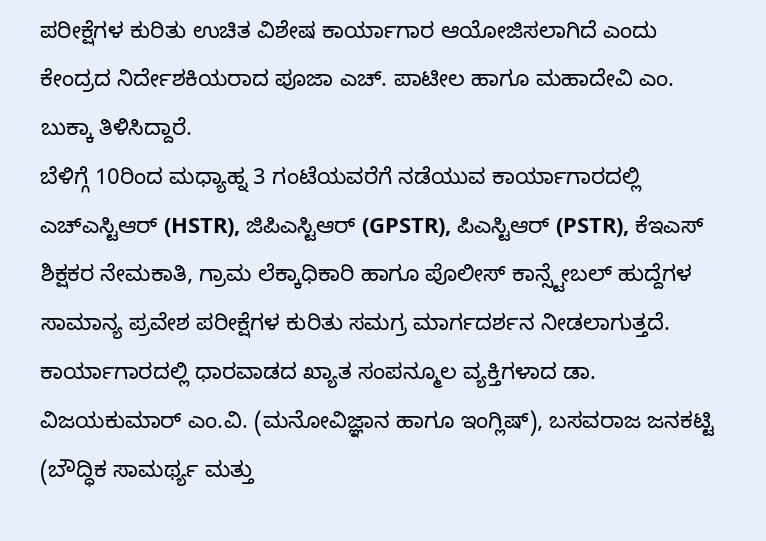ಪರೀಕ್ಷೆಗಳ ಕುರಿತು ಉಚಿತ ವಿಶೇಷ ಕಾರ್ಯಾಗಾರ ಆಯೋಜಿಸಲಾಗಿದೆ ಎಂದು ಕೇಂದ್ರದ ನಿರ್ದೇಶಕಿಯರಾದ ಪೂಜಾ ಎಚ್. ಪಾಟೀಲ ಹಾಗೂ ಮಹಾದೇವಿ ಎಂ. ಬುಕ್ಕಾ ತಿಳಿಸಿದ್ದಾರೆ.
ಬೆಳಿಗ್ಗೆ 10ರಿಂದ ಮಧ್ಯಾಹ್ನ 3 ಗಂಟೆಯವರೆಗೆ ನಡೆಯುವ ಕಾರ್ಯಾಗಾರದಲ್ಲಿ ಎಚ್ಎಸ್ಟಿಆರ್ (HSTR), ಜಿಪಿಎಸ್ಟಿಆರ್ (GPSTR), ಪಿಎಸ್ಟಿಆರ್ (PSTR), ಕೆಇಎಸ್ ಶಿಕ್ಷಕರ ನೇಮಕಾತಿ, ಗ್ರಾಮ ಲೆಕ್ಕಾಧಿಕಾರಿ ಹಾಗೂ ಪೊಲೀಸ್ ಕಾನ್ಸ್ಟೇಬಲ್ ಹುದ್ದೆಗಳ ಸಾಮಾನ್ಯ ಪ್ರವೇಶ ಪರೀಕ್ಷೆಗಳ ಕುರಿತು ಸಮಗ್ರ ಮಾರ್ಗದರ್ಶನ ನೀಡಲಾಗುತ್ತದೆ.
ಕಾರ್ಯಾಗಾರದಲ್ಲಿ ಧಾರವಾಡದ ಖ್ಯಾತ ಸಂಪನ್ಮೂಲ ವ್ಯಕ್ತಿಗಳಾದ ಡಾ. ವಿಜಯಕುಮಾರ್ ಎಂ.ವಿ. (ಮನೋವಿಜ್ಞಾನ ಹಾಗೂ ಇಂಗ್ಲಿಷ್), ಬಸವರಾಜ ಜನಕಟ್ಟಿ (ಬೌದ್ಧಿಕ ಸಾಮರ್ಥ್ಯ ಮತ್ತು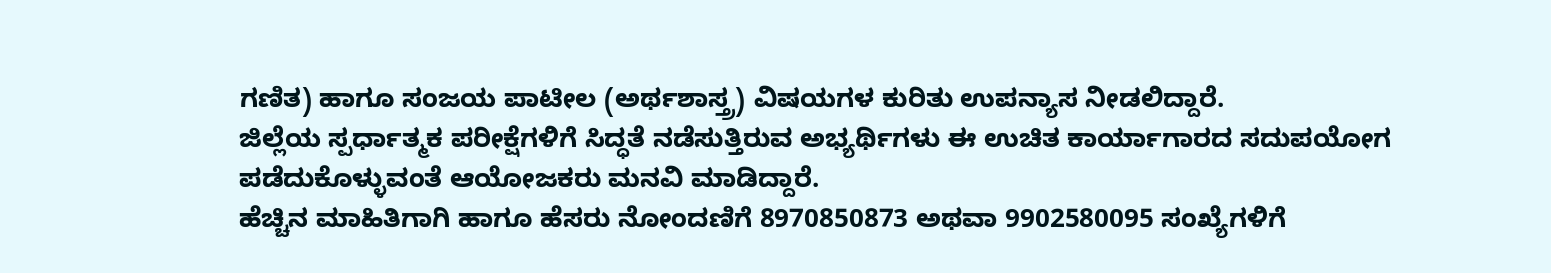ಗಣಿತ) ಹಾಗೂ ಸಂಜಯ ಪಾಟೀಲ (ಅರ್ಥಶಾಸ್ತ್ರ) ವಿಷಯಗಳ ಕುರಿತು ಉಪನ್ಯಾಸ ನೀಡಲಿದ್ದಾರೆ.
ಜಿಲ್ಲೆಯ ಸ್ಪರ್ಧಾತ್ಮಕ ಪರೀಕ್ಷೆಗಳಿಗೆ ಸಿದ್ಧತೆ ನಡೆಸುತ್ತಿರುವ ಅಭ್ಯರ್ಥಿಗಳು ಈ ಉಚಿತ ಕಾರ್ಯಾಗಾರದ ಸದುಪಯೋಗ ಪಡೆದುಕೊಳ್ಳುವಂತೆ ಆಯೋಜಕರು ಮನವಿ ಮಾಡಿದ್ದಾರೆ.
ಹೆಚ್ಚಿನ ಮಾಹಿತಿಗಾಗಿ ಹಾಗೂ ಹೆಸರು ನೋಂದಣಿಗೆ 8970850873 ಅಥವಾ 9902580095 ಸಂಖ್ಯೆಗಳಿಗೆ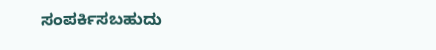ಸಂಪರ್ಕಿಸಬಹುದು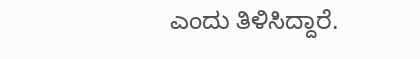ಎಂದು ತಿಳಿಸಿದ್ದಾರೆ.